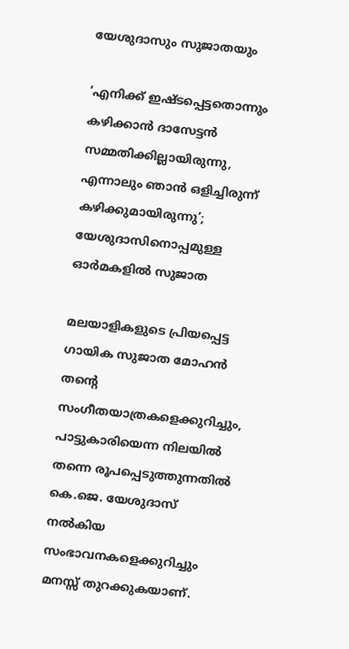യേശുദാസും സുജാതയും

‘എനിക്ക് ഇഷ്ടപ്പെട്ടതൊന്നും കഴിക്കാൻ ദാസേട്ടൻ സമ്മതിക്കില്ലായിരുന്നു, എന്നാലും ഞാൻ ഒളിച്ചിരുന്ന് കഴിക്കുമായിരുന്നു’; യേശുദാസിനൊപ്പമുള്ള ഓർമകളിൽ സുജാത

മലയാളികളുടെ പ്രിയപ്പെട്ട ഗായിക സുജാത മോഹൻ തന്റെ സംഗീതയാത്രകളെക്കുറിച്ചും, പാട്ടുകാരിയെന്ന നിലയിൽ തന്നെ രൂപപ്പെടുത്തുന്നതിൽ കെ.ജെ. യേശുദാസ് നൽകിയ സംഭാവനകളെക്കുറിച്ചും മനസ്സ് തുറക്കുകയാണ്.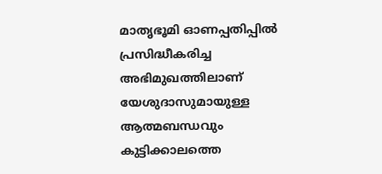മാതൃഭൂമി ഓണപ്പതിപ്പിൽ പ്രസിദ്ധീകരിച്ച അഭിമുഖത്തിലാണ് യേശുദാസുമായുള്ള ആത്മബന്ധവും കുട്ടിക്കാലത്തെ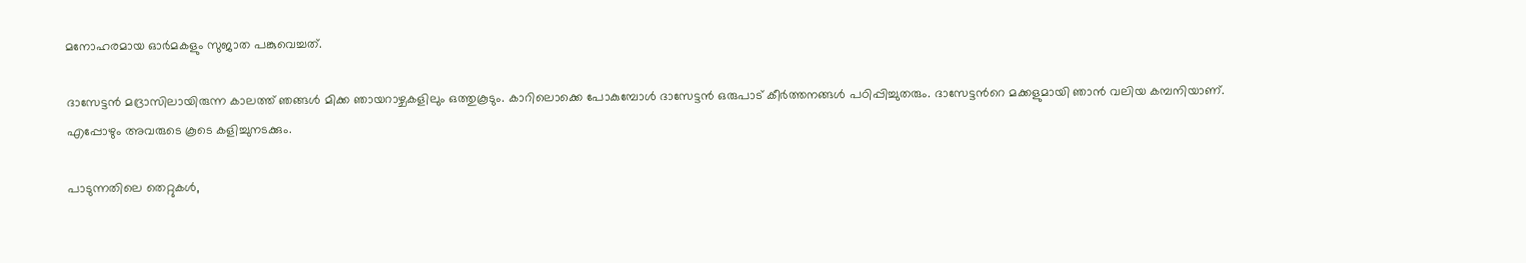മനോഹരമായ ഓർമകളും സുജാത പങ്കുവെച്ചത്.

ദാസേട്ടൻ മദ്രാസിലായിരുന്ന കാലത്ത് ഞങ്ങൾ മിക്ക ഞായറാഴ്ചകളിലും ഒത്തുകൂടും. കാറിലൊക്കെ പോകുമ്പോൾ ദാസേട്ടൻ ഒരുപാട് കീർത്തനങ്ങൾ പഠിപ്പിച്ചുതരും. ദാസേട്ടന്‍റെ മക്കളുമായി ഞാൻ വലിയ കമ്പനിയാണ്. എപ്പോഴും അവരുടെ കൂടെ കളിച്ചുനടക്കും.

പാടുന്നതിലെ തെറ്റുകൾ,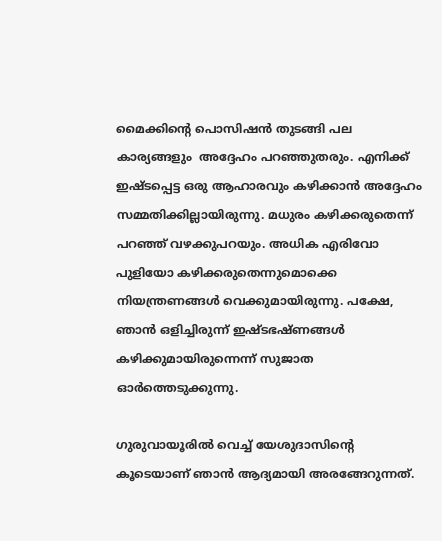മൈക്കിന്റെ പൊസിഷൻ തുടങ്ങി പല കാര്യങ്ങളും  അദ്ദേഹം പറഞ്ഞുതരും. എനിക്ക് ഇഷ്ടപ്പെട്ട ഒരു ആഹാരവും കഴിക്കാൻ അദ്ദേഹം സമ്മതിക്കില്ലായിരുന്നു. മധുരം കഴിക്കരുതെന്ന് പറഞ്ഞ് വഴക്കുപറയും. അധിക എരിവോ പുളിയോ കഴിക്കരുതെന്നുമൊക്കെ നിയന്ത്രണങ്ങൾ വെക്കുമായിരുന്നു. പക്ഷേ, ഞാൻ ഒളിച്ചിരുന്ന് ഇഷ്ടഭഷ്ണങ്ങൾ കഴിക്കുമായിരുന്നെന്ന് സുജാത ഓർത്തെടുക്കുന്നു.

ഗുരുവായൂരിൽ വെച്ച് യേശുദാസിന്റെ കൂടെയാണ് ഞാൻ ആദ്യമായി അരങ്ങേറുന്നത്.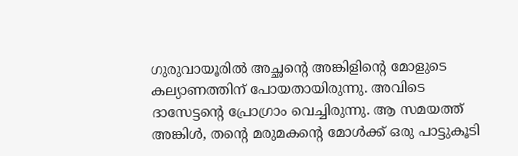ഗുരുവായൂരിൽ അച്ഛന്റെ അങ്കിളിന്റെ മോളുടെ കല്യാണത്തിന് പോയതായിരുന്നു. അവിടെ ദാസേട്ടന്റെ പ്രോഗ്രാം വെച്ചിരുന്നു. ആ സമയത്ത് അങ്കിൾ, തന്റെ മരുമകന്റെ മോൾക്ക് ഒരു പാട്ടുകൂടി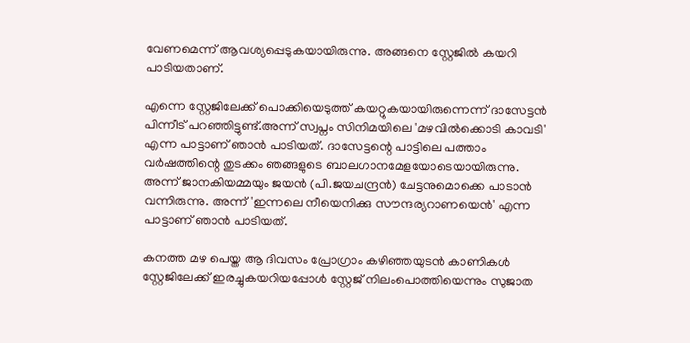വേണമെന്ന് ആവശ്യപ്പെടുകയായിരുന്നു. അങ്ങനെ സ്റ്റേജിൽ കയറി പാടിയതാണ്.

എന്നെ സ്റ്റേജിലേക്ക് പൊക്കിയെടുത്ത് കയറ്റുകയായിരുന്നെന്ന് ദാസേട്ടൻ പിന്നീട് പറഞ്ഞിട്ടുണ്ട്.അന്ന് സ്വപ്നം സിനിമയിലെ 'മഴവിൽക്കൊടി കാവടി' എന്ന പാട്ടാണ് ഞാൻ പാടിയത്. ദാസേട്ടന്റെ പാട്ടിലെ പത്താം വർഷത്തിന്റെ തുടക്കം ഞങ്ങളുടെ ബാലഗാനമേളയോടെയായിരുന്നു. അന്ന് ജാനകിയമ്മയും ജയൻ (പി.ജയചന്ദ്രൻ) ചേട്ടനുമൊക്കെ പാടാൻ വന്നിരുന്നു. അന്ന് 'ഇന്നലെ നീയെനിക്കു സൗന്ദര്യറാണയെൻ' എന്ന പാട്ടാണ് ഞാൻ പാടിയത്.

കനത്ത മഴ പെയ്ത ആ ദിവസം പ്രോഗ്രാം കഴിഞ്ഞയുടൻ കാണികൾ സ്റ്റേജിലേക്ക് ഇരച്ചുകയറിയപ്പോൾ സ്റ്റേജ് നിലംപൊത്തിയെന്നും സുജാത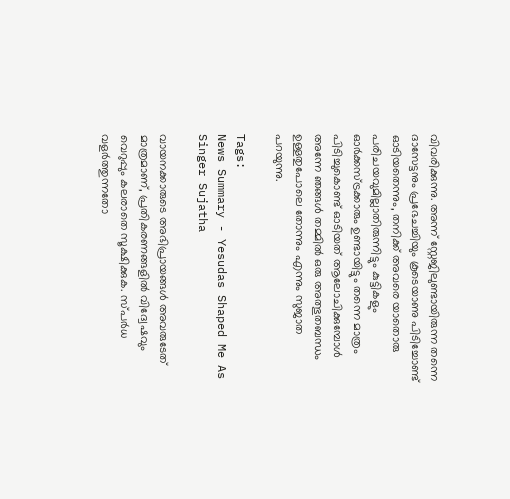വിവരിക്കുന്നു. അന്ന് സ്റ്റേജിലുണ്ടായിരുന്ന തന്നെ ദാസേട്ടനും പ്രഭേചച്ചിയും കൂടെയാണു പിടിച്ചോണ്ട് ഓടിയതെന്നും, തനിക്ക് അവരെ യാതൊരു പരിചയവുമില്ലാതിരുന്നിട്ടും കുട്ടികളും ഓർക്കസ്ട്രക്കാരും ഉണ്ടായിട്ടും തന്നെ മാത്രം പിടിച്ചുകൊണ്ട് ഓടിയത് ആലോചിക്കുമ്പോൾ അന്നേ ഞങ്ങൾ തമ്മിൽ ഒരു അത്ഭുതബന്ധം ഉള്ളതുപോലെ തോന്നും എന്നും സുജാത പറയുന്നു.

Tags:
News Summary - Yesudas Shaped Me As Singer Sujatha

വായനക്കാരുടെ അഭിപ്രായങ്ങള്‍ അവരുടേത് മാത്രമാണ്, പ്രതികരണങ്ങളിൽ വിദ്വേഷവും വെറുപ്പും കലരാതെ സൂക്ഷിക്കുക. സ്പർധ വളർത്തുന്നതോ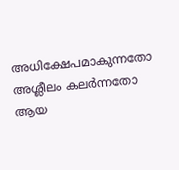അധിക്ഷേപമാകുന്നതോ അശ്ലീലം കലർന്നതോ ആയ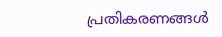പ്രതികരണങ്ങൾ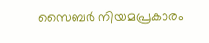സൈബർ നിയമപ്രകാരം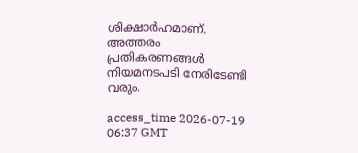ശിക്ഷാർഹമാണ്. അത്തരം പ്രതികരണങ്ങൾ നിയമനടപടി നേരിടേണ്ടി വരും.

access_time 2026-07-19 06:37 GMT